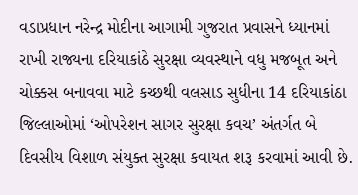વડાપ્રધાન નરેન્દ્ર મોદીના આગામી ગુજરાત પ્રવાસને ધ્યાનમાં રાખી રાજ્યના દરિયાકાંઠે સુરક્ષા વ્યવસ્થાને વધુ મજબૂત અને ચોક્કસ બનાવવા માટે કચ્છથી વલસાડ સુધીના 14 દરિયાકાંઠા જિલ્લાઓમાં ‘ઓપરેશન સાગર સુરક્ષા કવચ’ અંતર્ગત બે દિવસીય વિશાળ સંયુક્ત સુરક્ષા કવાયત શરૂ કરવામાં આવી છે.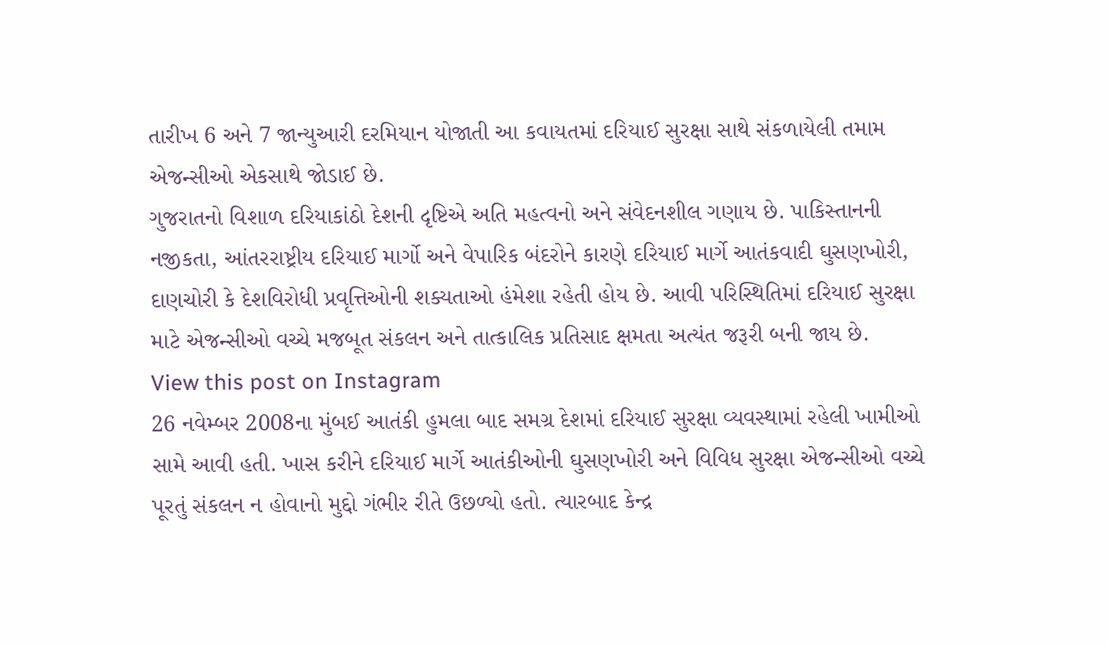તારીખ 6 અને 7 જાન્યુઆરી દરમિયાન યોજાતી આ કવાયતમાં દરિયાઈ સુરક્ષા સાથે સંકળાયેલી તમામ એજન્સીઓ એકસાથે જોડાઈ છે.
ગુજરાતનો વિશાળ દરિયાકાંઠો દેશની દૃષ્ટિએ અતિ મહત્વનો અને સંવેદનશીલ ગણાય છે. પાકિસ્તાનની નજીકતા, આંતરરાષ્ટ્રીય દરિયાઈ માર્ગો અને વેપારિક બંદરોને કારણે દરિયાઈ માર્ગે આતંકવાદી ઘુસણખોરી, દાણચોરી કે દેશવિરોધી પ્રવૃત્તિઓની શક્યતાઓ હંમેશા રહેતી હોય છે. આવી પરિસ્થિતિમાં દરિયાઈ સુરક્ષા માટે એજન્સીઓ વચ્ચે મજબૂત સંકલન અને તાત્કાલિક પ્રતિસાદ ક્ષમતા અત્યંત જરૂરી બની જાય છે.
View this post on Instagram
26 નવેમ્બર 2008ના મુંબઈ આતંકી હુમલા બાદ સમગ્ર દેશમાં દરિયાઈ સુરક્ષા વ્યવસ્થામાં રહેલી ખામીઓ સામે આવી હતી. ખાસ કરીને દરિયાઈ માર્ગે આતંકીઓની ઘુસણખોરી અને વિવિધ સુરક્ષા એજન્સીઓ વચ્ચે પૂરતું સંકલન ન હોવાનો મુદ્દો ગંભીર રીતે ઉછળ્યો હતો. ત્યારબાદ કેન્દ્ર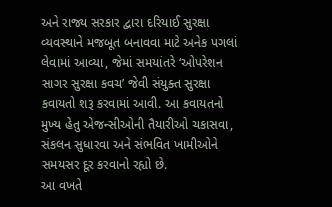અને રાજ્ય સરકાર દ્વારા દરિયાઈ સુરક્ષા વ્યવસ્થાને મજબૂત બનાવવા માટે અનેક પગલાં લેવામાં આવ્યા, જેમાં સમયાંતરે ‘ઓપરેશન સાગર સુરક્ષા કવચ’ જેવી સંયુક્ત સુરક્ષા કવાયતો શરૂ કરવામાં આવી. આ કવાયતનો મુખ્ય હેતુ એજન્સીઓની તૈયારીઓ ચકાસવા, સંકલન સુધારવા અને સંભવિત ખામીઓને સમયસર દૂર કરવાનો રહ્યો છે.
આ વખતે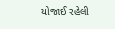યોજાઈ રહેલી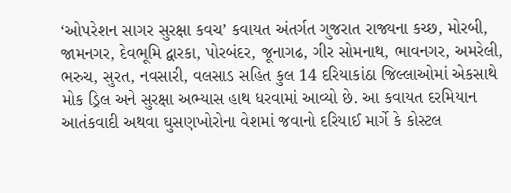‘ઓપરેશન સાગર સુરક્ષા કવચ’ કવાયત અંતર્ગત ગુજરાત રાજ્યના કચ્છ, મોરબી, જામનગર, દેવભૂમિ દ્વારકા, પોરબંદર, જૂનાગઢ, ગીર સોમનાથ, ભાવનગર, અમરેલી, ભરુચ, સુરત, નવસારી, વલસાડ સહિત કુલ 14 દરિયાકાંઠા જિલ્લાઓમાં એકસાથે મોક ડ્રિલ અને સુરક્ષા અભ્યાસ હાથ ધરવામાં આવ્યો છે. આ કવાયત દરમિયાન આતંકવાદી અથવા ઘુસણખોરોના વેશમાં જવાનો દરિયાઈ માર્ગે કે કોસ્ટલ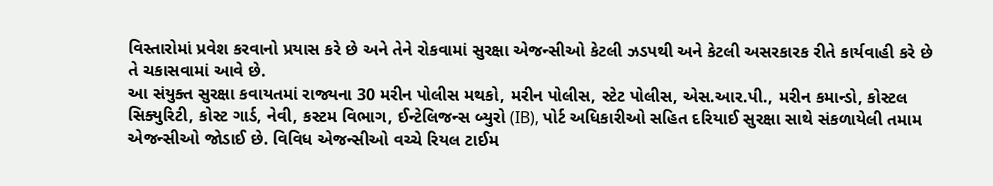વિસ્તારોમાં પ્રવેશ કરવાનો પ્રયાસ કરે છે અને તેને રોકવામાં સુરક્ષા એજન્સીઓ કેટલી ઝડપથી અને કેટલી અસરકારક રીતે કાર્યવાહી કરે છે તે ચકાસવામાં આવે છે.
આ સંયુક્ત સુરક્ષા કવાયતમાં રાજ્યના 30 મરીન પોલીસ મથકો, મરીન પોલીસ, સ્ટેટ પોલીસ, એસ.આર.પી., મરીન કમાન્ડો, કોસ્ટલ સિક્યુરિટી, કોસ્ટ ગાર્ડ, નેવી, કસ્ટમ વિભાગ, ઈન્ટેલિજન્સ બ્યુરો (IB), પોર્ટ અધિકારીઓ સહિત દરિયાઈ સુરક્ષા સાથે સંકળાયેલી તમામ એજન્સીઓ જોડાઈ છે. વિવિધ એજન્સીઓ વચ્ચે રિયલ ટાઈમ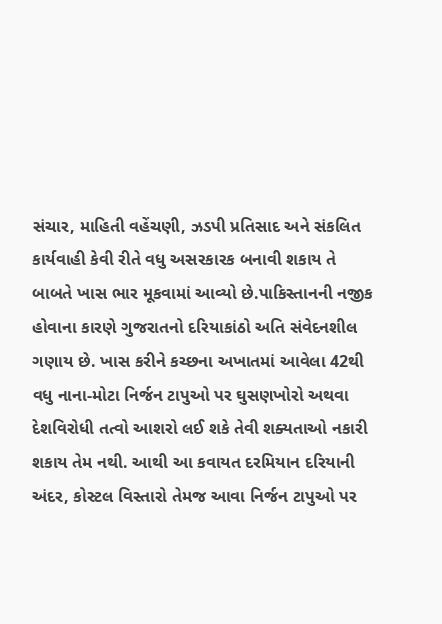સંચાર, માહિતી વહેંચણી, ઝડપી પ્રતિસાદ અને સંકલિત કાર્યવાહી કેવી રીતે વધુ અસરકારક બનાવી શકાય તે બાબતે ખાસ ભાર મૂકવામાં આવ્યો છે.પાકિસ્તાનની નજીક હોવાના કારણે ગુજરાતનો દરિયાકાંઠો અતિ સંવેદનશીલ ગણાય છે. ખાસ કરીને કચ્છના અખાતમાં આવેલા 42થી વધુ નાના-મોટા નિર્જન ટાપુઓ પર ઘુસણખોરો અથવા દેશવિરોધી તત્વો આશરો લઈ શકે તેવી શક્યતાઓ નકારી શકાય તેમ નથી. આથી આ કવાયત દરમિયાન દરિયાની અંદર, કોસ્ટલ વિસ્તારો તેમજ આવા નિર્જન ટાપુઓ પર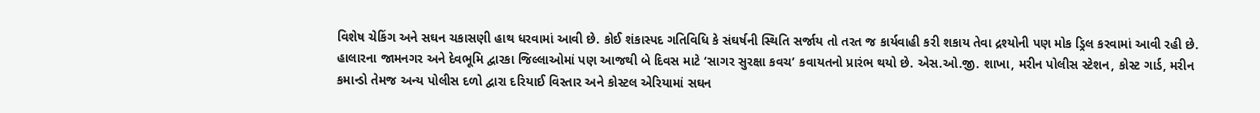વિશેષ ચેકિંગ અને સઘન ચકાસણી હાથ ધરવામાં આવી છે. કોઈ શંકાસ્પદ ગતિવિધિ કે સંઘર્ષની સ્થિતિ સર્જાય તો તરત જ કાર્યવાહી કરી શકાય તેવા દ્રશ્યોની પણ મોક ડ્રિલ કરવામાં આવી રહી છે.
હાલારના જામનગર અને દેવભૂમિ દ્વારકા જિલ્લાઓમાં પણ આજથી બે દિવસ માટે ‘સાગર સુરક્ષા કવચ’ કવાયતનો પ્રારંભ થયો છે. એસ.ઓ.જી. શાખા, મરીન પોલીસ સ્ટેશન, કોસ્ટ ગાર્ડ, મરીન કમાન્ડો તેમજ અન્ય પોલીસ દળો દ્વારા દરિયાઈ વિસ્તાર અને કોસ્ટલ એરિયામાં સઘન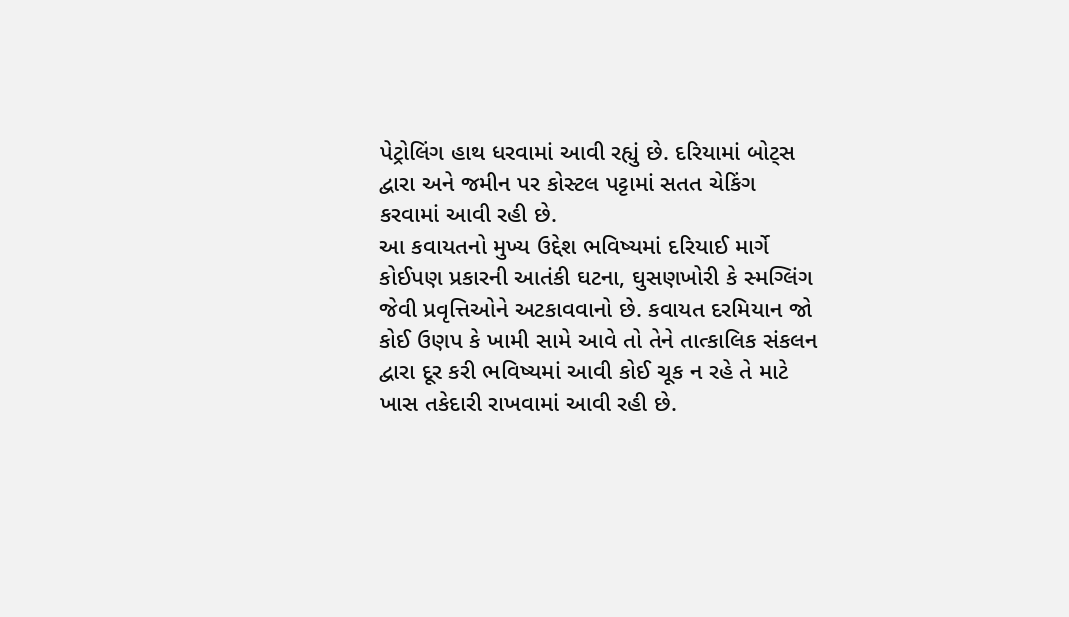પેટ્રોલિંગ હાથ ધરવામાં આવી રહ્યું છે. દરિયામાં બોટ્સ દ્વારા અને જમીન પર કોસ્ટલ પટ્ટામાં સતત ચેકિંગ કરવામાં આવી રહી છે.
આ કવાયતનો મુખ્ય ઉદ્દેશ ભવિષ્યમાં દરિયાઈ માર્ગે કોઈપણ પ્રકારની આતંકી ઘટના, ઘુસણખોરી કે સ્મગ્લિંગ જેવી પ્રવૃત્તિઓને અટકાવવાનો છે. કવાયત દરમિયાન જો કોઈ ઉણપ કે ખામી સામે આવે તો તેને તાત્કાલિક સંકલન દ્વારા દૂર કરી ભવિષ્યમાં આવી કોઈ ચૂક ન રહે તે માટે ખાસ તકેદારી રાખવામાં આવી રહી છે.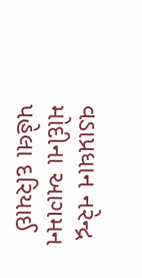વડાપ્રધાન નરેન્દ્ર મોદીના આગમન પહેલા દરિયાઈ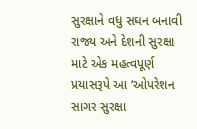સુરક્ષાને વધુ સઘન બનાવી રાજ્ય અને દેશની સુરક્ષા માટે એક મહત્વપૂર્ણ પ્રયાસરૂપે આ ‘ઓપરેશન સાગર સુરક્ષા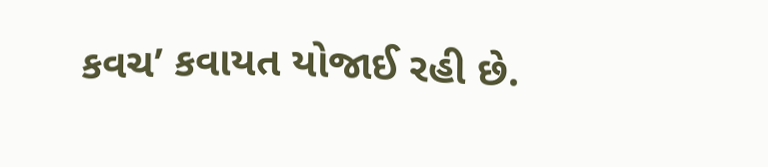કવચ’ કવાયત યોજાઈ રહી છે.